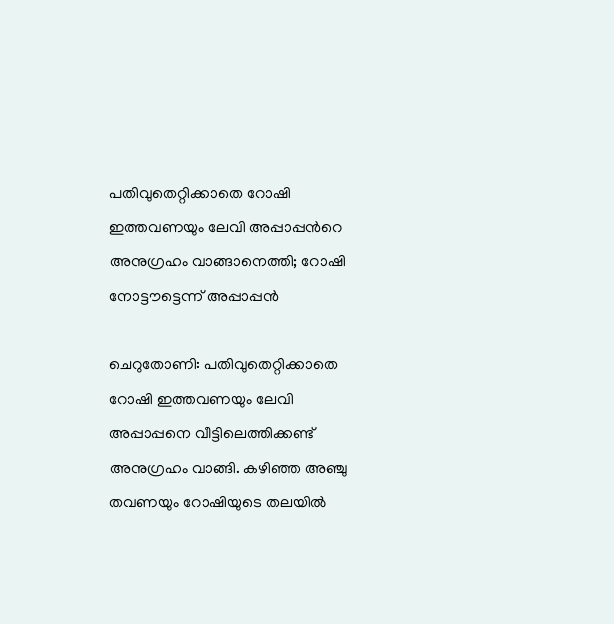പതിവുതെറ്റിക്കാതെ റോഷി ഇത്തവണയും ലേവി അപ്പാപ്പന്‍റെ അനുഗ്രഹം വാങ്ങാനെത്തി; റോഷി നോട്ടൗട്ടെന്ന് അപ്പാപ്പന്‍

ചെറുതോണി: പതിവുതെറ്റിക്കാതെ റോഷി ഇത്തവണയും ലേവി അപ്പാപ്പനെ വീട്ടിലെത്തിക്കണ്ട് അനുഗ്രഹം വാങ്ങി. കഴിഞ്ഞ അഞ്ചു തവണയും റോഷിയുടെ തലയില്‍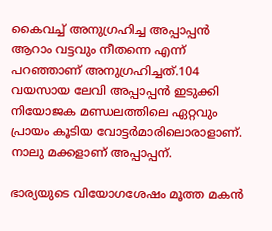കൈവച്ച് അനുഗ്രഹിച്ച അപ്പാപ്പന്‍ ആറാം വട്ടവും നീതന്നെ എന്ന് പറഞ്ഞാണ് അനുഗ്രഹിച്ചത്.104 വയസായ ലേവി അപ്പാപ്പന്‍ ഇടുക്കി നിയോജക മണ്ഡലത്തിലെ ഏറ്റവും പ്രായം കൂടിയ വോട്ടര്‍മാരിലൊരാളാണ്. നാലു മക്കളാണ് അപ്പാപ്പന്.

ഭാര്യയുടെ വിയോഗശേഷം മൂത്ത മകൻ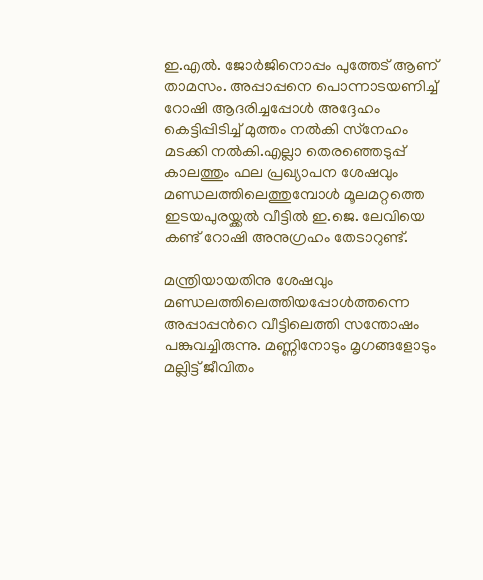ഇ.എല്‍. ജോര്‍ജിനൊപ്പം പുത്തേട് ആണ് താമസം. അപ്പാപ്പനെ പൊന്നാടയണിച്ച് റോഷി ആദരിച്ചപ്പോള്‍ അദ്ദേഹം കെട്ടിപ്പിടിച്ച് മുത്തം നല്‍കി സ്‌നേഹം മടക്കി നല്‍കി.എല്ലാ തെരഞ്ഞെടുപ്പ് കാലത്തും ഫല പ്രഖ്യാപന ശേഷവും മണ്ഡലത്തിലെത്തുമ്പോള്‍ മൂലമറ്റത്തെ ഇടയപുരയ്ക്കല്‍ വീട്ടില്‍ ഇ.ജെ. ലേവിയെ കണ്ട് റോഷി അനുഗ്രഹം തേടാറുണ്ട്.

മന്ത്രിയായതിനു ശേഷവും മണ്ഡലത്തിലെത്തിയപ്പോള്‍ത്തന്നെ അപ്പാപ്പന്‍റെ വീട്ടിലെത്തി സന്തോഷം പങ്കുവച്ചിരുന്നു. മണ്ണിനോടും മൃഗങ്ങളോടും മല്ലിട്ട് ജീവിതം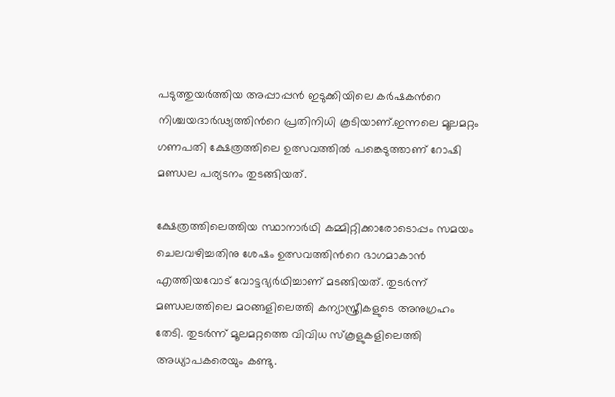പടുത്തുയര്‍ത്തിയ അപ്പാപ്പന്‍ ഇടുക്കിയിലെ കര്‍ഷകന്‍റെ നിശ്ചയദാര്‍ഢ്യത്തിന്‍റെ പ്രതിനിധി കൂടിയാണ്.ഇന്നലെ മൂലമറ്റം ഗണപതി ക്ഷേത്രത്തിലെ ഉത്സവത്തിൽ പങ്കെടുത്താണ് റോഷി മണ്ഡല പര്യടനം തുടങ്ങിയത്.

ക്ഷേത്രത്തിലെത്തിയ സ്ഥാനാര്‍ഥി കമ്മിറ്റിക്കാരോടൊപ്പം സമയം ചെലവഴിച്ചതിനു ശേഷം ഉത്സവത്തിന്‍റെ ഭാഗമാകാന്‍ എത്തിയവോട് വോട്ടഭ്യര്‍ഥിച്ചാണ് മടങ്ങിയത്. തുടര്‍ന്ന് മണ്ഡലത്തിലെ മഠങ്ങളിലെത്തി കന്യാസ്ത്രീകളുടെ അനുഗ്രഹം തേടി. തുടര്‍ന്ന് മൂലമറ്റത്തെ വിവിധ സ്‌കൂളുകളിലെത്തി അധ്യാപകരെയും കണ്ടു.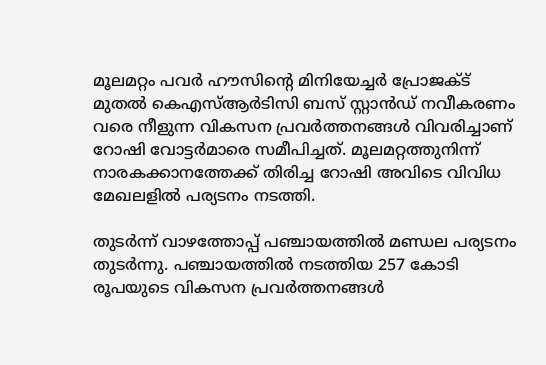മൂലമറ്റം പവര്‍ ഹൗസിന്‍റെ മിനിയേച്ചര്‍ പ്രോജക്ട് മുതല്‍ കെഎസ്ആര്‍ടിസി ബസ് സ്റ്റാന്‍ഡ് നവീകരണം വരെ നീളുന്ന വികസന പ്രവര്‍ത്തനങ്ങള്‍ വിവരിച്ചാണ് റോഷി വോട്ടര്‍മാരെ സമീപിച്ചത്. മൂലമറ്റത്തുനിന്ന് നാരകക്കാനത്തേക്ക് തിരിച്ച റോഷി അവിടെ വിവിധ മേഖലളില്‍ പര്യടനം നടത്തി.

തുടര്‍ന്ന് വാഴത്തോപ്പ് പഞ്ചായത്തിൽ മണ്ഡല പര്യടനം തുടര്‍ന്നു. പഞ്ചായത്തില്‍ നടത്തിയ 257 കോടി രൂപയുടെ വികസന പ്രവര്‍ത്തനങ്ങള്‍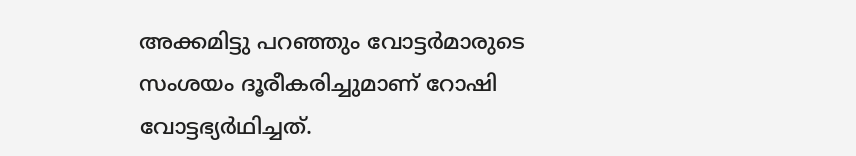അക്കമിട്ടു പറഞ്ഞും വോട്ടര്‍മാരുടെ സംശയം ദൂരീകരിച്ചുമാണ് റോഷി വോട്ടഭ്യർഥിച്ചത്.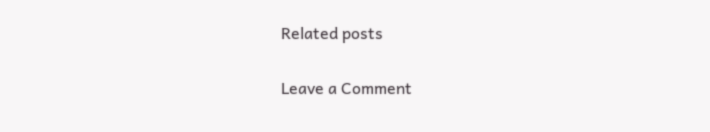Related posts

Leave a Comment